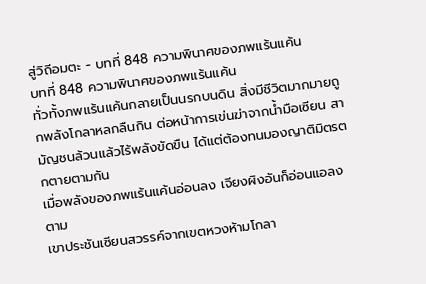สู่วิถีอมตะ - บทที่ 848 ความพินาศของภพแร้นแค้น
บทที่ 848 ความพินาศของภพแร้นแค้น
ทั่วทั้งภพแร้นแค้นกลายเป็นนรกบนดิน สิ่งมีชีวิตมากมายถูกพลังโกลาหลกลืนกิน ต่อหน้าการเข่นฆ่าจากน้ำมือเซียน สามัญชนล้วนแล้วไร้พลังขัดขืน ได้แต่ต้องทนมองญาติมิตรตกตายตามกัน
เมื่อพลังของภพแร้นแค้นอ่อนลง เจียงผิงอันก็อ่อนแอลงตาม
เขาประชันเซียนสวรรค์จากเขตหวงห้ามโกลา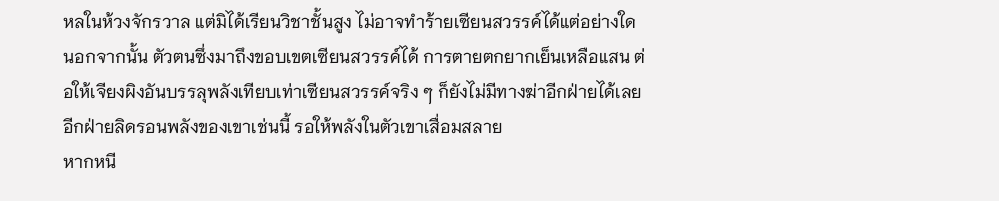หลในห้วงจักรวาล แต่มิได้เรียนวิชาชั้นสูง ไม่อาจทำร้ายเซียนสวรรค์ได้แต่อย่างใด
นอกจากนั้น ตัวตนซึ่งมาถึงขอบเขตเซียนสวรรค์ได้ การตายตกยากเย็นเหลือแสน ต่อให้เจียงผิงอันบรรลุพลังเทียบเท่าเซียนสวรรค์จริง ๆ ก็ยังไม่มีทางฆ่าอีกฝ่ายได้เลย
อีกฝ่ายลิดรอนพลังของเขาเช่นนี้ รอให้พลังในตัวเขาเสื่อมสลาย
หากหนี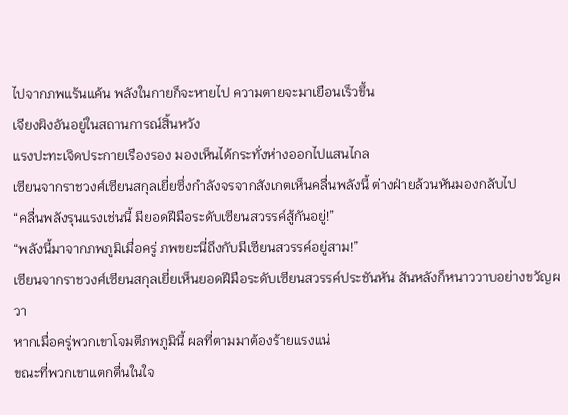ไปจากภพแร้นแค้น พลังในกายก็จะหายไป ความตายจะมาเยือนเร็วขึ้น
เจียงผิงอันอยู่ในสถานการณ์สิ้นหวัง
แรงปะทะเจิดประกายเรืองรอง มองเห็นได้กระทั่งห่างออกไปแสนไกล
เซียนจากราชวงศ์เซียนสกุลเยี่ยซึ่งกำลังจรจากสังเกตเห็นคลื่นพลังนี้ ต่างฝ่ายล้วนหันมองกลับไป
“คลื่นพลังรุนแรงเช่นนี้ มียอดฝีมือระดับเซียนสวรรค์สู้กันอยู่!”
“พลังนี้มาจากภพภูมิเมื่อครู่ ภพขยะนี่ถึงกับมีเซียนสวรรค์อยู่สาม!”
เซียนจากราชวงศ์เซียนสกุลเยี่ยเห็นยอดฝีมือระดับเซียนสวรรค์ประชันหัน สันหลังก็หนาววาบอย่างขวัญผวา
หากเมื่อครู่พวกเขาโจมตีภพภูมินี้ ผลที่ตามมาต้องร้ายแรงแน่
ขณะที่พวกเขาแตกตื่นในใจ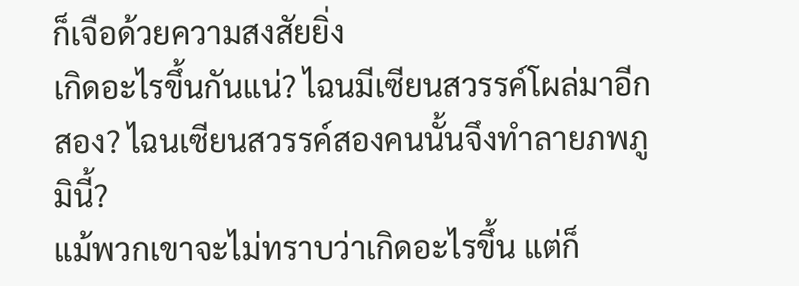ก็เจือด้วยความสงสัยยิ่ง
เกิดอะไรขึ้นกันแน่? ไฉนมีเซียนสวรรค์โผล่มาอีกสอง? ไฉนเซียนสวรรค์สองคนนั้นจึงทำลายภพภูมินี้?
แม้พวกเขาจะไม่ทราบว่าเกิดอะไรขึ้น แต่ก็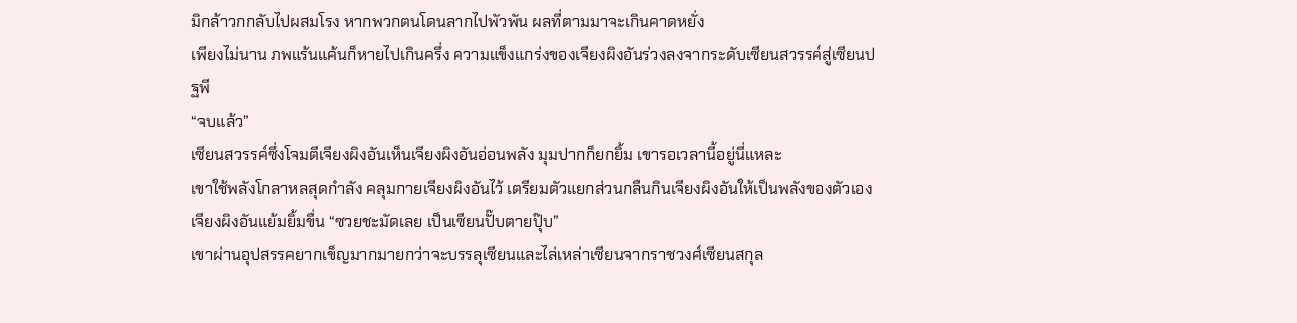มิกล้าวกกลับไปผสมโรง หากพวกตนโดนลากไปพัวพัน ผลที่ตามมาจะเกินคาดหยั่ง
เพียงไม่นาน ภพแร้นแค้นก็หายไปเกินครึ่ง ความแข็งแกร่งของเจียงผิงอันร่วงลงจากระดับเซียนสวรรค์สู่เซียนปฐพี
“จบแล้ว”
เซียนสวรรค์ซึ่งโจมตีเจียงผิงอันเห็นเจียงผิงอันอ่อนพลัง มุมปากก็ยกยิ้ม เขารอเวลานี้อยู่นี่แหละ
เขาใช้พลังโกลาหลสุดกำลัง คลุมกายเจียงผิงอันไว้ เตรียมตัวแยกส่วนกลืนกินเจียงผิงอันให้เป็นพลังของตัวเอง
เจียงผิงอันแย้มยิ้มขื่น “ซวยชะมัดเลย เป็นเซียนปั๊บตายปุ๊บ”
เขาผ่านอุปสรรคยากเข็ญมากมายกว่าจะบรรลุเซียนและไล่เหล่าเซียนจากราชวงศ์เซียนสกุล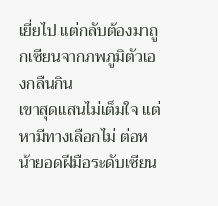เยี่ยไป แต่กลับต้องมาถูกเซียนจากภพภูมิตัวเองกลืนกิน
เขาสุดแสนไม่เต็มใจ แต่หามีทางเลือกไม่ ต่อหน้ายอดฝีมือระดับเซียน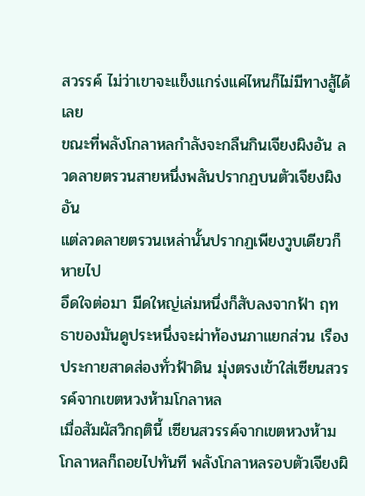สวรรค์ ไม่ว่าเขาจะแข็งแกร่งแค่ไหนก็ไม่มีทางสู้ได้เลย
ขณะที่พลังโกลาหลกำลังจะกลืนกินเจียงผิงอัน ลวดลายตรวนสายหนึ่งพลันปรากฏบนตัวเจียงผิงอัน
แต่ลวดลายตรวนเหล่านั้นปรากฏเพียงวูบเดียวก็หายไป
อึดใจต่อมา มีดใหญ่เล่มหนึ่งก็สับลงจากฟ้า ฤทธาของมันดูประหนึ่งจะผ่าท้องนภาแยกส่วน เรืองประกายสาดส่องทั่วฟ้าดิน มุ่งตรงเข้าใส่เซียนสวรรค์จากเขตหวงห้ามโกลาหล
เมื่อสัมผัสวิกฤตินี้ เซียนสวรรค์จากเขตหวงห้ามโกลาหลก็ถอยไปทันที พลังโกลาหลรอบตัวเจียงผิ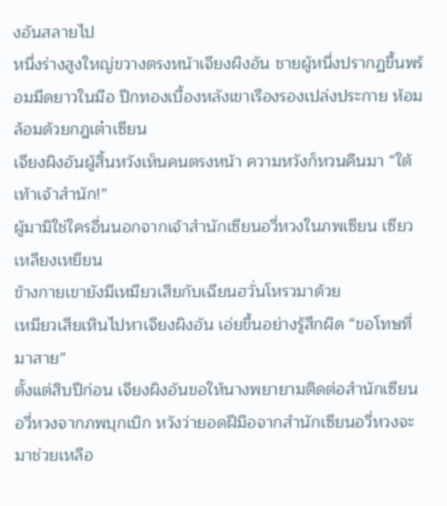งอันสลายไป
หนึ่งร่างสูงใหญ่ขวางตรงหน้าเจียงผิงอัน ชายผู้หนึ่งปรากฏขึ้นพร้อมมีดยาวในมือ ปีกทองเบื้องหลังเขาเรืองรองเปล่งประกาย ห้อมล้อมด้วยกฎเต๋าเซียน
เจียงผิงอันผู้สิ้นหวังเห็นคนตรงหน้า ความหวังก็หวนคืนมา “ใต้เท้าเจ้าสำนัก!”
ผู้มามิใช่ใครอื่นนอกจากเจ้าสำนักเซียนอวี่หวงในภพเซียน เซียวเหลียงเหยียน
ข้างกายเขายังมีเหมียวเสียกับเฉียนฮวั่นโหรวมาด้วย
เหมียวเสียเหินไปหาเจียงผิงอัน เอ่ยขึ้นอย่างรู้สึกผิด “ขอโทษที่มาสาย”
ตั้งแต่สิบปีก่อน เจียงผิงอันขอให้นางพยายามติดต่อสำนักเซียนอวี่หวงจากภพบุกเบิก หวังว่ายอดฝีมือจากสำนักเซียนอวี่หวงจะมาช่วยเหลือ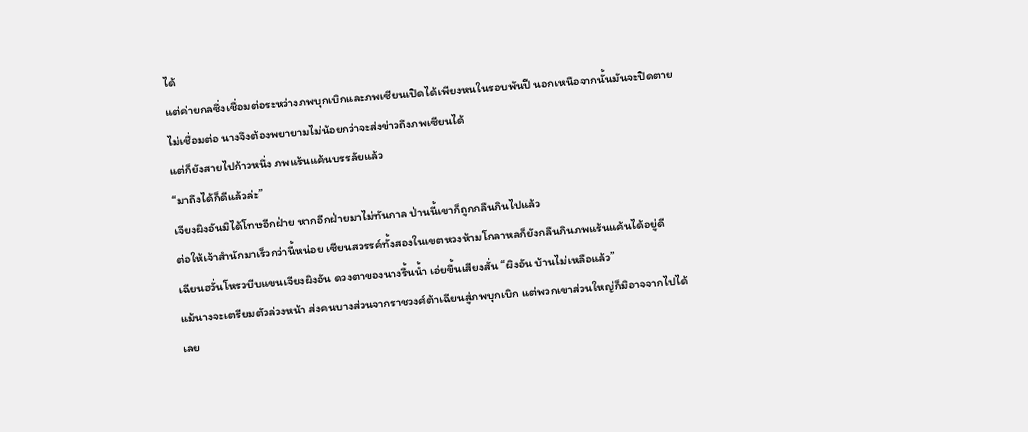ได้
แต่ค่ายกลซึ่งเชื่อมต่อระหว่างภพบุกเบิกและภพเซียนเปิดได้เพียงหนในรอบพันปี นอกเหนือจากนั้นมันจะปิดตายไม่เชื่อมต่อ นางจึงต้องพยายามไม่น้อยกว่าจะส่งข่าวถึงภพเซียนได้
แต่ก็ยังสายไปก้าวหนึ่ง ภพแร้นแค้นบรรลัยแล้ว
“มาถึงได้ก็ดีแล้วล่ะ”
เจียงผิงอันมิได้โทษอีกฝ่าย หากอีกฝ่ายมาไม่ทันกาล ป่านนี้เขาก็ถูกกลืนกินไปแล้ว
ต่อให้เจ้าสำนักมาเร็วกว่านี้หน่อย เซียนสวรรค์ทั้งสองในเขตหวงห้ามโกลาหลก็ยังกลืนกินภพแร้นแค้นได้อยู่ดี
เฉียนฮวั่นโหรวบีบแขนเจียงผิงอัน ดวงตาของนางรื้นน้ำ เอ่ยขึ้นเสียงสั่น “ผิงอัน บ้านไม่เหลือแล้ว”
แม้นางจะเตรียมตัวล่วงหน้า ส่งคนบางส่วนจากราชวงศ์ต้าเฉียนสู่ภพบุกเบิก แต่พวกเขาส่วนใหญ่ก็มิอาจจากไปได้เลย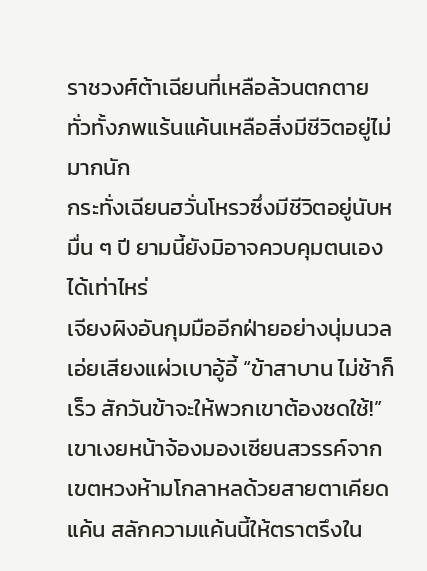ราชวงศ์ต้าเฉียนที่เหลือล้วนตกตาย ทั่วทั้งภพแร้นแค้นเหลือสิ่งมีชีวิตอยู่ไม่มากนัก
กระทั่งเฉียนฮวั่นโหรวซึ่งมีชีวิตอยู่นับหมื่น ๆ ปี ยามนี้ยังมิอาจควบคุมตนเองได้เท่าไหร่
เจียงผิงอันกุมมืออีกฝ่ายอย่างนุ่มนวล เอ่ยเสียงแผ่วเบาอู้อี้ “ข้าสาบาน ไม่ช้าก็เร็ว สักวันข้าจะให้พวกเขาต้องชดใช้!”
เขาเงยหน้าจ้องมองเซียนสวรรค์จากเขตหวงห้ามโกลาหลด้วยสายตาเคียดแค้น สลักความแค้นนี้ให้ตราตรึงใน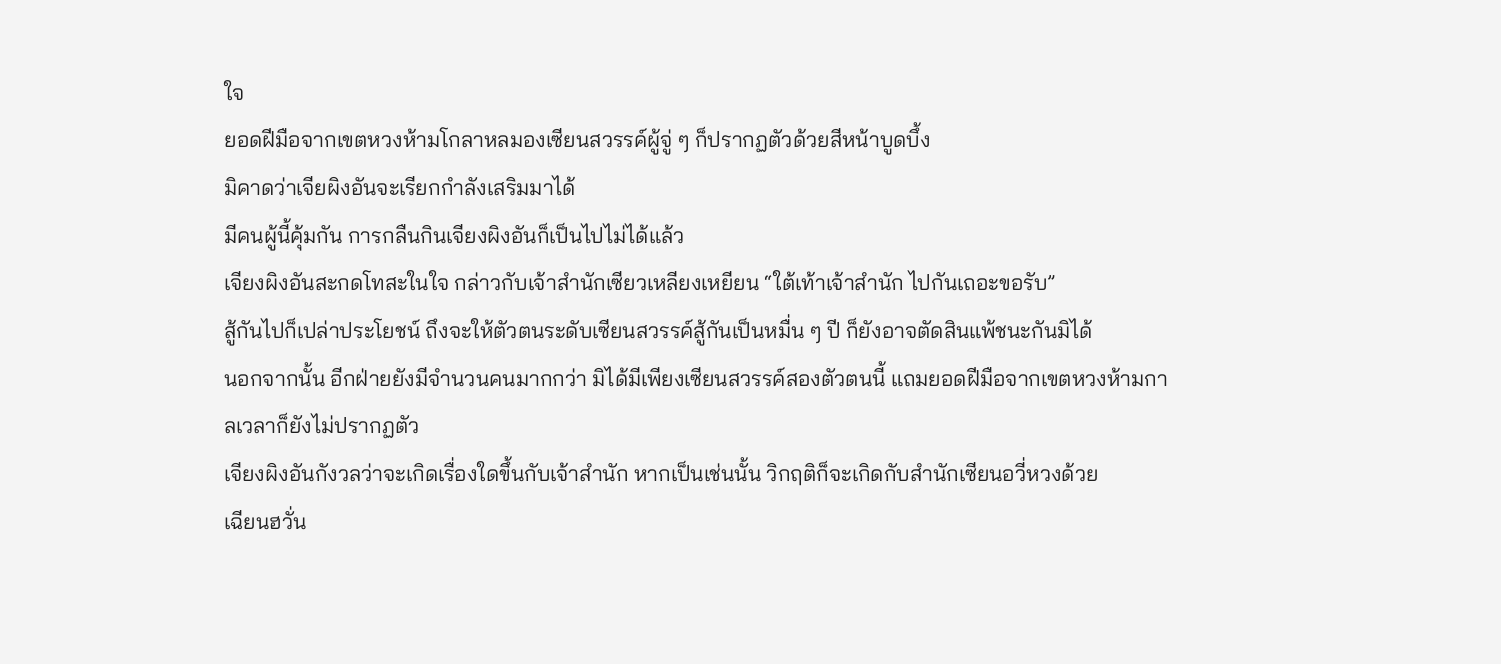ใจ
ยอดฝีมือจากเขตหวงห้ามโกลาหลมองเซียนสวรรค์ผู้จู่ ๆ ก็ปรากฏตัวด้วยสีหน้าบูดบึ้ง
มิคาดว่าเจียผิงอันจะเรียกกำลังเสริมมาได้
มีคนผู้นี้คุ้มกัน การกลืนกินเจียงผิงอันก็เป็นไปไม่ได้แล้ว
เจียงผิงอันสะกดโทสะในใจ กล่าวกับเจ้าสำนักเซียวเหลียงเหยียน “ใต้เท้าเจ้าสำนัก ไปกันเถอะขอรับ”
สู้กันไปก็เปล่าประโยชน์ ถึงจะให้ตัวตนระดับเซียนสวรรค์สู้กันเป็นหมื่น ๆ ปี ก็ยังอาจตัดสินแพ้ชนะกันมิได้
นอกจากนั้น อีกฝ่ายยังมีจำนวนคนมากกว่า มิได้มีเพียงเซียนสวรรค์สองตัวตนนี้ แถมยอดฝีมือจากเขตหวงห้ามกาลเวลาก็ยังไม่ปรากฏตัว
เจียงผิงอันกังวลว่าจะเกิดเรื่องใดขึ้นกับเจ้าสำนัก หากเป็นเช่นนั้น วิกฤติก็จะเกิดกับสำนักเซียนอวี่หวงด้วย
เฉียนฮวั่น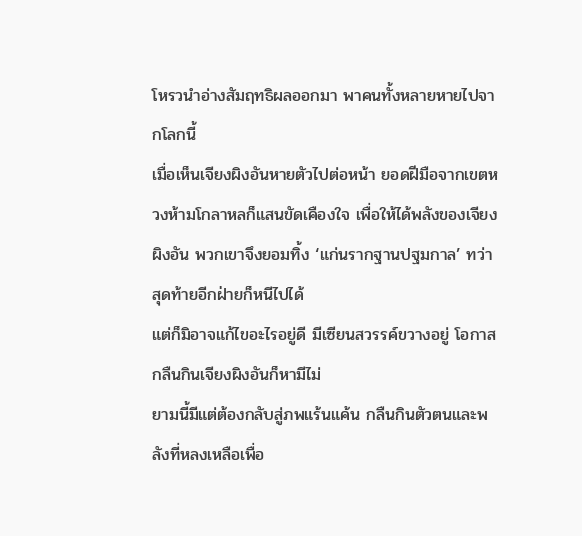โหรวนำอ่างสัมฤทธิผลออกมา พาคนทั้งหลายหายไปจากโลกนี้
เมื่อเห็นเจียงผิงอันหายตัวไปต่อหน้า ยอดฝีมือจากเขตหวงห้ามโกลาหลก็แสนขัดเคืองใจ เพื่อให้ได้พลังของเจียงผิงอัน พวกเขาจึงยอมทิ้ง ‘แก่นรากฐานปฐมกาล’ ทว่าสุดท้ายอีกฝ่ายก็หนีไปได้
แต่ก็มิอาจแก้ไขอะไรอยู่ดี มีเซียนสวรรค์ขวางอยู่ โอกาสกลืนกินเจียงผิงอันก็หามีไม่
ยามนี้มีแต่ต้องกลับสู่ภพแร้นแค้น กลืนกินตัวตนและพลังที่หลงเหลือเพื่อ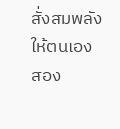สั่งสมพลังให้ตนเอง
สอง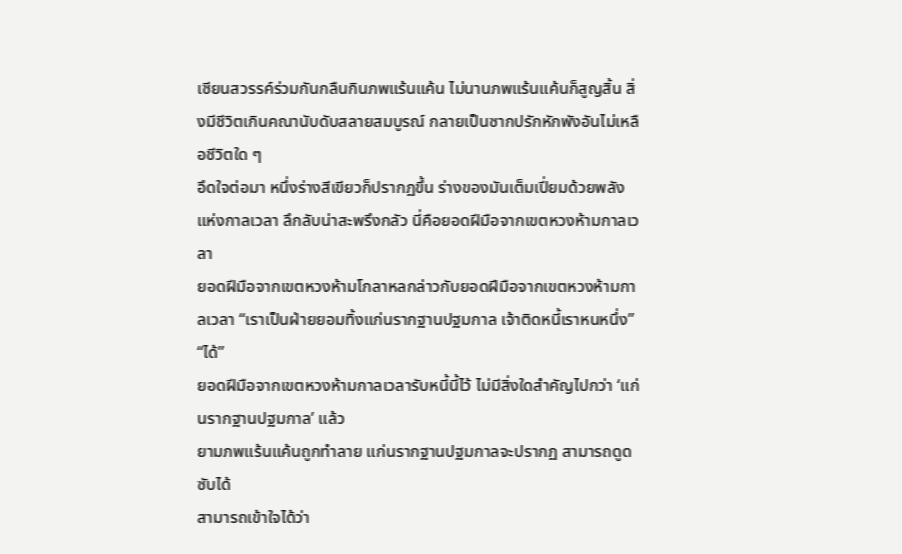เซียนสวรรค์ร่วมกันกลืนกินภพแร้นแค้น ไม่นานภพแร้นแค้นก็สูญสิ้น สิ่งมีชีวิตเกินคณานับดับสลายสมบูรณ์ กลายเป็นซากปรักหักพังอันไม่เหลือชีวิตใด ๆ
อึดใจต่อมา หนึ่งร่างสีเขียวก็ปรากฏขึ้น ร่างของมันเต็มเปี่ยมด้วยพลังแห่งกาลเวลา ลึกลับน่าสะพรึงกลัว นี่คือยอดฝีมือจากเขตหวงห้ามกาลเวลา
ยอดฝีมือจากเขตหวงห้ามโกลาหลกล่าวกับยอดฝีมือจากเขตหวงห้ามกาลเวลา “เราเป็นฝ่ายยอมทิ้งแก่นรากฐานปฐมกาล เจ้าติดหนี้เราหนหนึ่ง”
“ได้”
ยอดฝีมือจากเขตหวงห้ามกาลเวลารับหนี้นี้ไว้ ไม่มีสิ่งใดสำคัญไปกว่า ‘แก่นรากฐานปฐมกาล’ แล้ว
ยามภพแร้นแค้นถูกทำลาย แก่นรากฐานปฐมกาลจะปรากฏ สามารถดูดซับได้
สามารถเข้าใจได้ว่า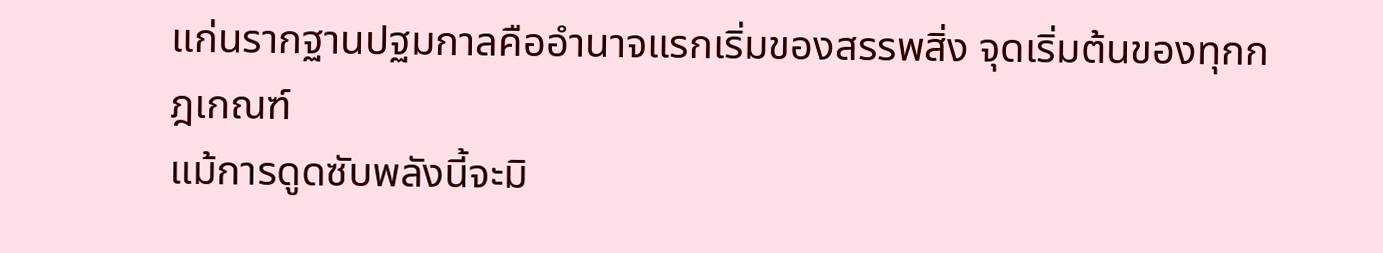แก่นรากฐานปฐมกาลคืออำนาจแรกเริ่มของสรรพสิ่ง จุดเริ่มต้นของทุกกฎเกณฑ์
แม้การดูดซับพลังนี้จะมิ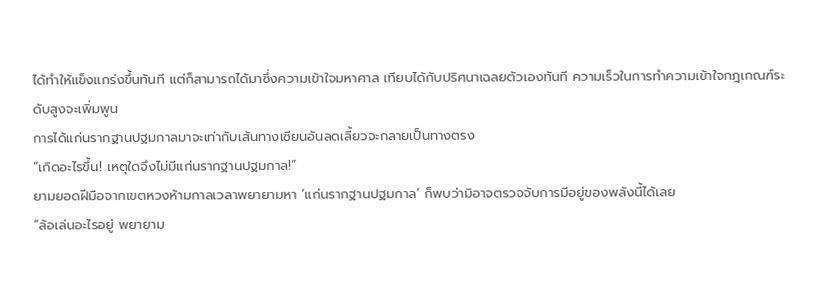ได้ทำให้แข็งแกร่งขึ้นทันที แต่ก็สามารถได้มาซึ่งความเข้าใจมหาศาล เทียบได้กับปริศนาเฉลยตัวเองทันที ความเร็วในการทำความเข้าใจกฎเกณฑ์ระดับสูงจะเพิ่มพูน
การได้แก่นรากฐานปฐมกาลมาจะเท่ากับเส้นทางเซียนอันลดเลี้ยวจะกลายเป็นทางตรง
“เกิดอะไรขึ้น! เหตุใดจึงไม่มีแก่นรากฐานปฐมกาล!”
ยามยอดฝีมือจากเขตหวงห้ามกาลเวลาพยายามหา ‘แก่นรากฐานปฐมกาล’ ก็พบว่ามิอาจตรวจจับการมีอยู่ของพลังนี้ได้เลย
“ล้อเล่นอะไรอยู่ พยายาม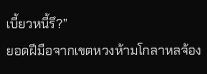เบี้ยวหนี้รึ?”
ยอดฝีมือจากเขตหวงห้ามโกลาหลจ้อง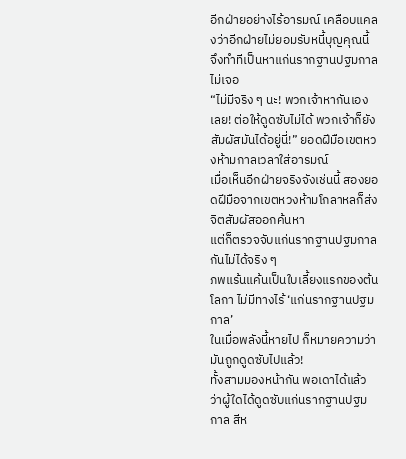อีกฝ่ายอย่างไร้อารมณ์ เคลือบแคลงว่าอีกฝ่ายไม่ยอมรับหนี้บุญคุณนี้ จึงทำทีเป็นหาแก่นรากฐานปฐมกาลไม่เจอ
“ไม่มีจริง ๆ นะ! พวกเจ้าหากันเองเลย! ต่อให้ดูดซับไม่ได้ พวกเจ้าก็ยังสัมผัสมันได้อยู่นี่!” ยอดฝีมือเขตหวงห้ามกาลเวลาใส่อารมณ์
เมื่อเห็นอีกฝ่ายจริงจังเช่นนี้ สองยอดฝีมือจากเขตหวงห้ามโกลาหลก็ส่งจิตสัมผัสออกค้นหา
แต่ก็ตรวจจับแก่นรากฐานปฐมกาลกันไม่ได้จริง ๆ
ภพแร้นแค้นเป็นใบเลี้ยงแรกของต้นโลกา ไม่มีทางไร้ ‘แก่นรากฐานปฐมกาล’
ในเมื่อพลังนี้หายไป ก็หมายความว่ามันถูกดูดซับไปแล้ว!
ทั้งสามมองหน้ากัน พอเดาได้แล้วว่าผู้ใดได้ดูดซับแก่นรากฐานปฐมกาล สีห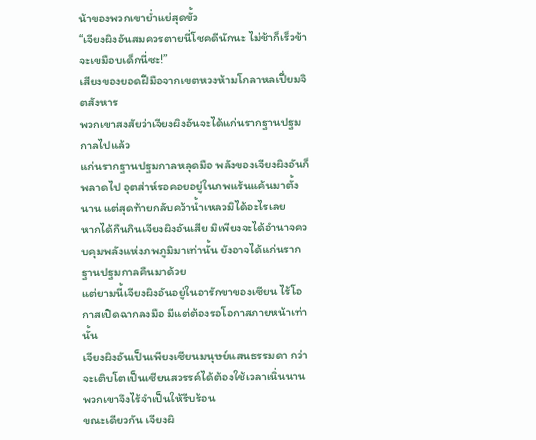น้าของพวกเขาย่ำแย่สุดขั้ว
“เจียงผิงอันสมควรตายนี่โชคดีนักนะ ไม่ช้าก็เร็วข้าจะเขมือบเด็กนี่ซะ!”
เสียงของยอดฝีมือจากเขตหวงห้ามโกลาหลเปี่ยมจิตสังหาร
พวกเขาสงสัยว่าเจียงผิงอันจะได้แก่นรากฐานปฐมกาลไปแล้ว
แก่นรากฐานปฐมกาลหลุดมือ พลังของเจียงผิงอันก็พลาดไป อุตส่าห์รอคอยอยู่ในภพแร้นแค้นมาตั้งนาน แต่สุดท้ายกลับคว้าน้ำเหลวมิได้อะไรเลย
หากได้กืนกินเจียงผิงอันเสีย มิเพียงจะได้อำนาจควบคุมพลังแห่งภพภูมิมาเท่านั้น ยังอาจได้แก่นรากฐานปฐมกาลคืนมาด้วย
แต่ยามนี้เจียงผิงอันอยู่ในอารักขาของเซียน ไร้โอกาสเปิดฉากลงมือ มีแต่ต้องรอโอกาสภายหน้าเท่านั้น
เจียงผิงอันเป็นเพียงเซียนมนุษย์แสนธรรมดา กว่าจะเติบโตเป็นเซียนสวรรค์ได้ต้องใช้เวลาเนิ่นนาน พวกเขาจึงไร้จำเป็นให้รีบร้อน
ขณะเดียวกัน เจียงผิ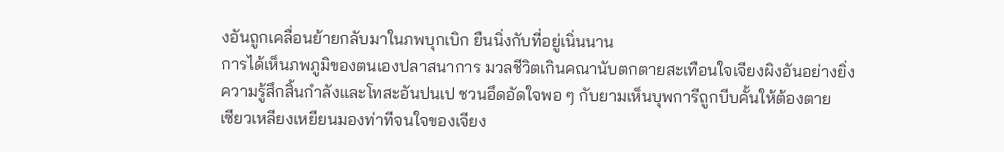งอันถูกเคลื่อนย้ายกลับมาในภพบุกเบิก ยืนนิ่งกับที่อยู่เนิ่นนาน
การได้เห็นภพภูมิของตนเองปลาสนาการ มวลชีวิตเกินคณานับตกตายสะเทือนใจเจียงผิงอันอย่างยิ่ง
ความรู้สึกสิ้นกำลังและโทสะอันปนเป ชวนอึดอัดใจพอ ๆ กับยามเห็นบุพการีถูกบีบคั้นให้ต้องตาย
เซียวเหลียงเหยียนมองท่าทีจนใจของเจียง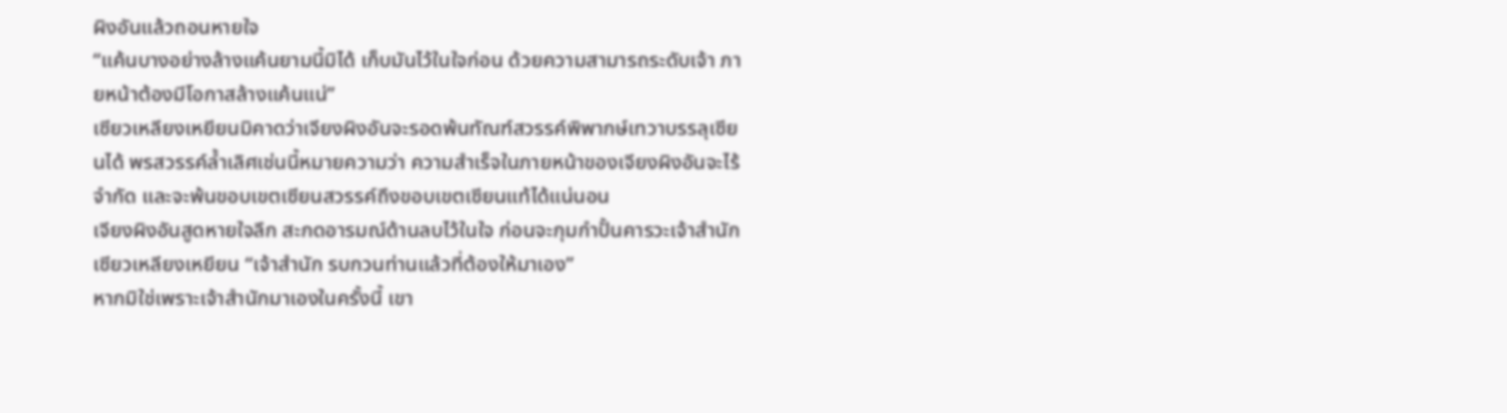ผิงอันแล้วถอนหายใจ
“แค้นบางอย่างล้างแค้นยามนี้มิได้ เก็บมันไว้ในใจก่อน ด้วยความสามารถระดับเจ้า ภายหน้าต้องมีโอกาสล้างแค้นแน่”
เซียวเหลียงเหยียนมิคาดว่าเจียงผิงอันจะรอดพ้นทัณฑ์สวรรค์พิพากษ์เทวาบรรลุเซียนได้ พรสวรรค์ล้ำเลิศเช่นนี้หมายความว่า ความสำเร็จในภายหน้าของเจียงผิงอันจะไร้จำกัด และจะพ้นขอบเขตเซียนสวรรค์ถึงขอบเขตเซียนแท้ได้แน่นอน
เจียงผิงอันสูดหายใจลึก สะกดอารมณ์ด้านลบไว้ในใจ ก่อนจะกุมกำปั้นคารวะเจ้าสำนักเซียวเหลียงเหยียน “เจ้าสำนัก รบกวนท่านแล้วที่ต้องให้มาเอง”
หากมิใช่เพราะเจ้าสำนักมาเองในครั้งนี้ เขา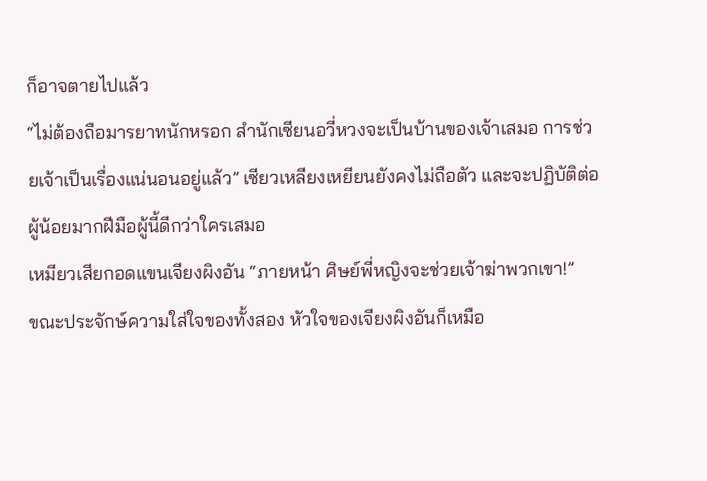ก็อาจตายไปแล้ว
“ไม่ต้องถือมารยาทนักหรอก สำนักเซียนอวี่หวงจะเป็นบ้านของเจ้าเสมอ การช่วยเจ้าเป็นเรื่องแน่นอนอยู่แล้ว” เซียวเหลียงเหยียนยังคงไม่ถือตัว และจะปฏิบัติต่อผู้น้อยมากฝีมือผู้นี้ดีกว่าใครเสมอ
เหมียวเสียกอดแขนเจียงผิงอัน “ภายหน้า ศิษย์พี่หญิงจะช่วยเจ้าฆ่าพวกเขา!”
ขณะประจักษ์ความใส่ใจของทั้งสอง หัวใจของเจียงผิงอันก็เหมือ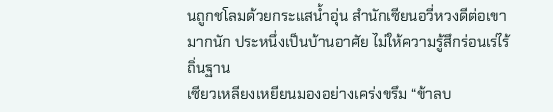นถูกชโลมด้วยกระแสน้ำอุ่น สำนักเซียนอวี่หวงดีต่อเขามากนัก ประหนึ่งเป็นบ้านอาศัย ไม่ให้ความรู้สึกร่อนเร่ไร้ถิ่นฐาน
เซียวเหลียงเหยียนมองอย่างเคร่งขรึม “ข้าลบ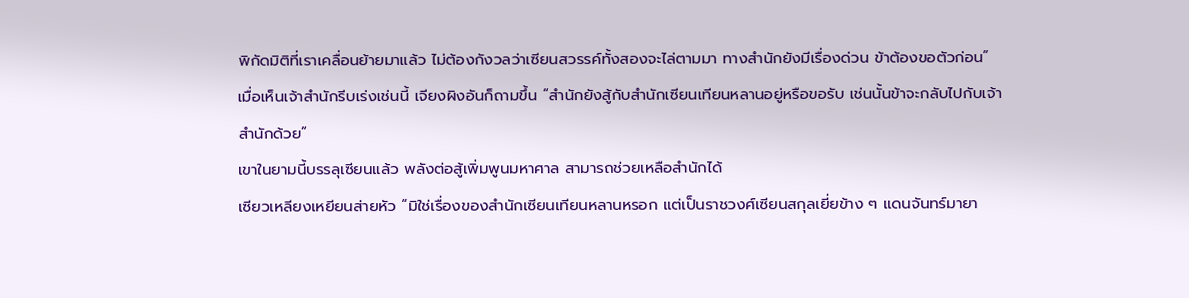พิกัดมิติที่เราเคลื่อนย้ายมาแล้ว ไม่ต้องกังวลว่าเซียนสวรรค์ทั้งสองจะไล่ตามมา ทางสำนักยังมีเรื่องด่วน ข้าต้องขอตัวก่อน”
เมื่อเห็นเจ้าสำนักรีบเร่งเช่นนี้ เจียงผิงอันก็ถามขึ้น “สำนักยังสู้กับสำนักเซียนเทียนหลานอยู่หรือขอรับ เช่นนั้นข้าจะกลับไปกับเจ้าสำนักด้วย”
เขาในยามนี้บรรลุเซียนแล้ว พลังต่อสู้เพิ่มพูนมหาศาล สามารถช่วยเหลือสำนักได้
เซียวเหลียงเหยียนส่ายหัว “มิใช่เรื่องของสำนักเซียนเทียนหลานหรอก แต่เป็นราชวงศ์เซียนสกุลเยี่ยข้าง ๆ แดนจันทร์มายา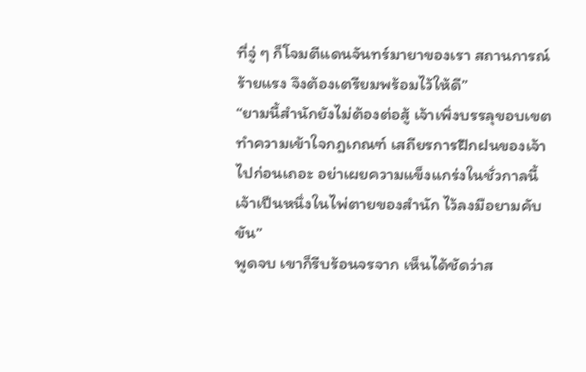ที่จู่ ๆ ก็โจมตีแดนจันทร์มายาของเรา สถานการณ์ร้ายแรง จึงต้องเตรียมพร้อมไว้ให้ดี”
“ยามนี้สำนักยังไม่ต้องต่อสู้ เจ้าเพิ่งบรรลุขอบเขต ทำความเข้าใจกฎเกณฑ์ เสถียรการฝึกฝนของเจ้าไปก่อนเถอะ อย่าเผยความแข็งแกร่งในชั่วกาลนี้ เจ้าเป็นหนึ่งในไพ่ตายของสำนัก ไว้ลงมือยามคับขัน”
พูดจบ เขาก็รีบร้อนจรจาก เห็นได้ชัดว่าส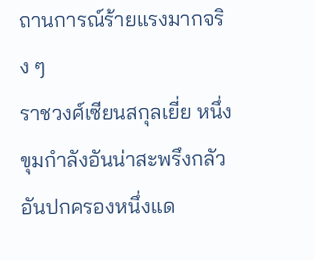ถานการณ์ร้ายแรงมากจริง ๆ
ราชวงศ์เซียนสกุลเยี่ย หนึ่งขุมกำลังอันน่าสะพรึงกลัวอันปกครองหนึ่งแด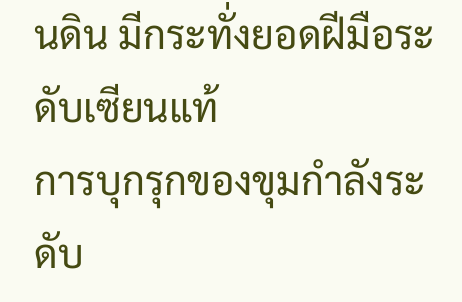นดิน มีกระทั่งยอดฝีมือระดับเซียนแท้
การบุกรุกของขุมกำลังระดับ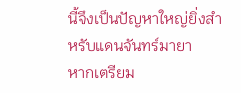นี้จึงเป็นปัญหาใหญ่ยิ่งสำหรับแดนจันทร์มายา
หากเตรียม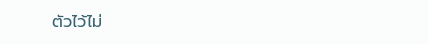ตัวไว้ไม่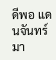ดีพอ แดนจันทร์มา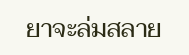ยาจะล่มสลาย